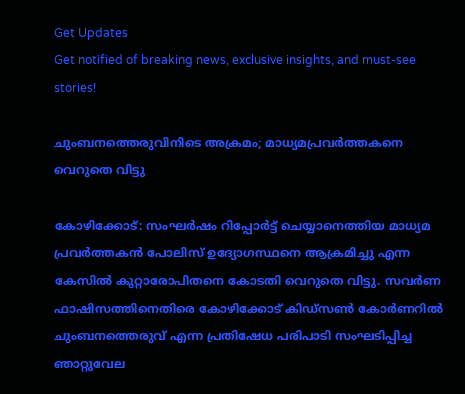Get Updates
Get notified of breaking news, exclusive insights, and must-see stories!

ചുംബനത്തെരുവിനിടെ അക്രമം; മാധ്യമപ്രവര്‍ത്തകനെ വെറുതെ വിട്ടു

കോഴിക്കോട്: സംഘര്‍ഷം റിപ്പോര്‍ട്ട് ചെയ്യാനെത്തിയ മാധ്യമ പ്രവര്‍ത്തകന്‍ പോലിസ് ഉദ്യോഗസ്ഥനെ ആക്രമിച്ചു എന്ന കേസില്‍ കുറ്റാരോപിതനെ കോടതി വെറുതെ വിട്ടു. സവര്‍ണ ഫാഷിസത്തിനെതിരെ കോഴിക്കോട് കിഡ്‌സണ്‍ കോര്‍ണറില്‍ ചുംബനത്തെരുവ് എന്ന പ്രതിഷേധ പരിപാടി സംഘടിപ്പിച്ച ഞാറ്റുവേല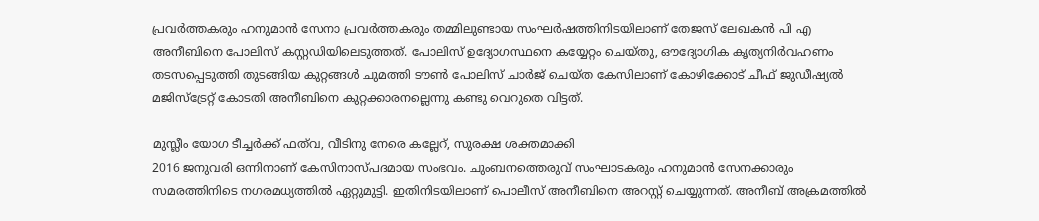പ്രവര്‍ത്തകരും ഹനുമാന്‍ സേനാ പ്രവര്‍ത്തകരും തമ്മിലുണ്ടായ സംഘര്‍ഷത്തിനിടയിലാണ് തേജസ് ലേഖകന്‍ പി എ അനീബിനെ പോലിസ് കസ്റ്റഡിയിലെടുത്തത്. പോലിസ് ഉദ്യോഗസ്ഥനെ കയ്യേറ്റം ചെയ്തു, ഔദ്യോഗിക കൃത്യനിര്‍വഹണം തടസപ്പെടുത്തി തുടങ്ങിയ കുറ്റങ്ങള്‍ ചുമത്തി ടൗണ്‍ പോലിസ് ചാര്‍ജ് ചെയ്ത കേസിലാണ് കോഴിക്കോട് ചീഫ് ജുഡീഷ്യല്‍ മജിസ്‌ട്രേറ്റ് കോടതി അനീബിനെ കുറ്റക്കാരനല്ലെന്നു കണ്ടു വെറുതെ വിട്ടത്.

മുസ്ലീം യോഗ ടീച്ചര്‍ക്ക് ഫത്‌വ, വീടിനു നേരെ കല്ലേറ്, സുരക്ഷ ശക്തമാക്കി
2016 ജനുവരി ഒന്നിനാണ് കേസിനാസ്പദമായ സംഭവം. ചുംബനത്തെരുവ് സംഘാടകരും ഹനുമാന്‍ സേനക്കാരും സമരത്തിനിടെ നഗരമധ്യത്തില്‍ ഏറ്റുമുട്ടി. ഇതിനിടയിലാണ് പൊലീസ് അനീബിനെ അറസ്റ്റ് ചെയ്യുന്നത്. അനീബ് അക്രമത്തില്‍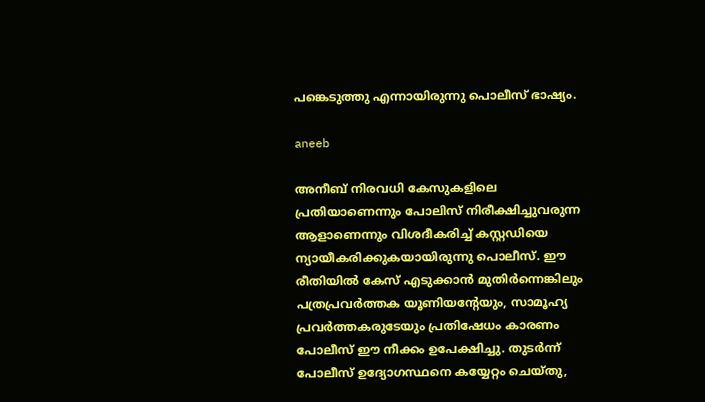പങ്കെടുത്തു എന്നായിരുന്നു പൊലീസ് ഭാഷ്യം.

aneeb

അനീബ്‌ നിരവധി കേസുകളിലെ പ്രതിയാണെന്നും പോലിസ് നിരീക്ഷിച്ചുവരുന്ന ആളാണെന്നും വിശദീകരിച്ച് കസ്റ്റഡിയെ ന്യായീകരിക്കുകയായിരുന്നു പൊലീസ്. ഈ രീതിയില്‍ കേസ് എടുക്കാന്‍ മുതിര്‍ന്നെങ്കിലും പത്രപ്രവര്‍ത്തക യൂണിയന്റേയും, സാമൂഹ്യ പ്രവര്‍ത്തകരുടേയും പ്രതിഷേധം കാരണം പോലീസ് ഈ നീക്കം ഉപേക്ഷിച്ചു. തുടര്‍ന്ന് പോലീസ് ഉദ്യോഗസ്ഥനെ കയ്യേറ്റം ചെയ്തു,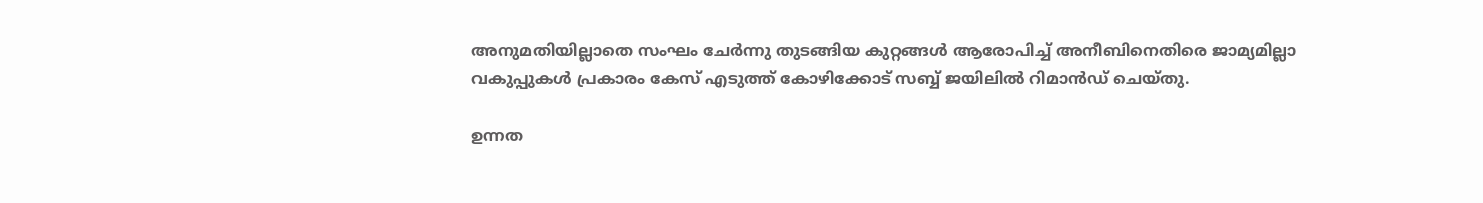അനുമതിയില്ലാതെ സംഘം ചേര്‍ന്നു തുടങ്ങിയ കുറ്റങ്ങള്‍ ആരോപിച്ച് അനീബിനെതിരെ ജാമ്യമില്ലാ വകുപ്പുകള്‍ പ്രകാരം കേസ് എടുത്ത് കോഴിക്കോട് സബ്ബ് ജയിലില്‍ റിമാന്‍ഡ് ചെയ്തു.

ഉന്നത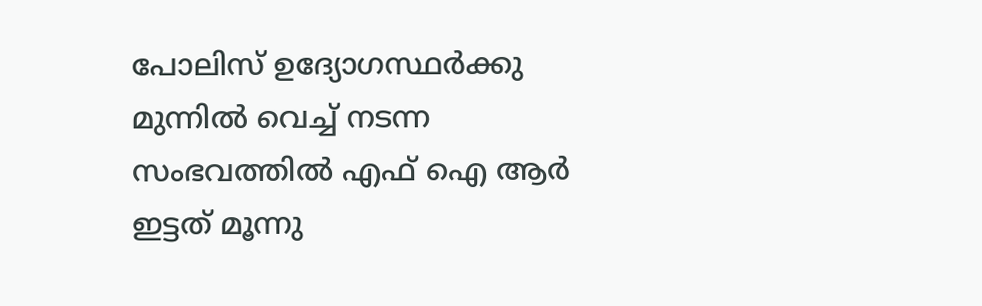പോലിസ് ഉദ്യോഗസ്ഥര്‍ക്കു മുന്നില്‍ വെച്ച് നടന്ന സംഭവത്തില്‍ എഫ് ഐ ആര്‍ ഇട്ടത് മൂന്നു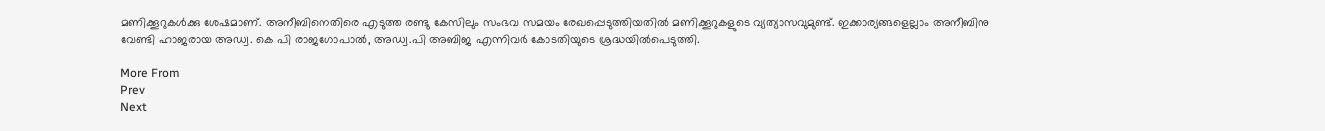മണിക്കൂറുകള്‍ക്കു ശേഷമാണ്. അനീബിനെതിരെ എടുത്ത രണ്ടു കേസിലും സംഭവ സമയം രേഖപ്പെടുത്തിയതില്‍ മണിക്കൂറുകളുടെ വ്യത്യാസവുമുണ്ട്. ഇക്കാര്യങ്ങളെല്ലാം അനീബിനു വേണ്ടി ഹാജരായ അഡ്വ. കെ പി രാജഗോപാല്‍, അഡ്വ.പി അബിജ എന്നിവര്‍ കോടതിയുടെ ശ്രദ്ധയില്‍പെടുത്തി.

More From
Prev
Next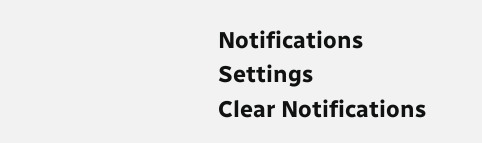Notifications
Settings
Clear Notifications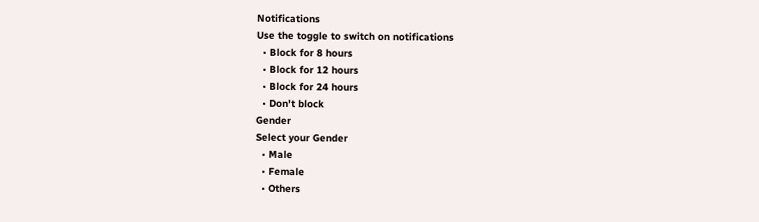Notifications
Use the toggle to switch on notifications
  • Block for 8 hours
  • Block for 12 hours
  • Block for 24 hours
  • Don't block
Gender
Select your Gender
  • Male
  • Female
  • Others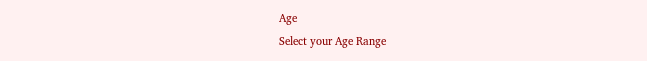Age
Select your Age Range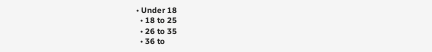• Under 18
  • 18 to 25
  • 26 to 35
  • 36 to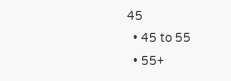45
  • 45 to 55
  • 55+